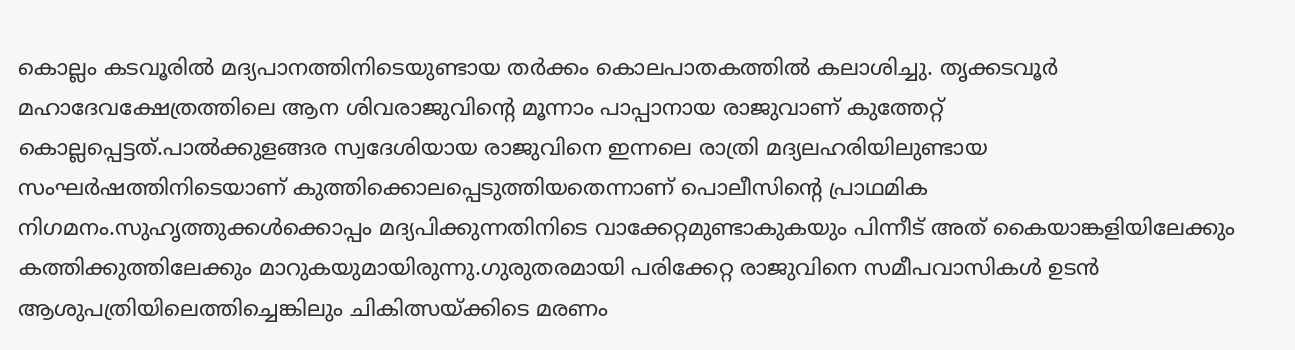കൊല്ലം കടവൂരിൽ മദ്യപാനത്തിനിടെയുണ്ടായ തർക്കം കൊലപാതകത്തിൽ കലാശിച്ചു. തൃക്കടവൂർ മഹാദേവക്ഷേത്രത്തിലെ ആന ശിവരാജുവിന്റെ മൂന്നാം പാപ്പാനായ രാജുവാണ് കുത്തേറ്റ് കൊല്ലപ്പെട്ടത്.പാൽക്കുളങ്ങര സ്വദേശിയായ രാജുവിനെ ഇന്നലെ രാത്രി മദ്യലഹരിയിലുണ്ടായ സംഘർഷത്തിനിടെയാണ് കുത്തിക്കൊലപ്പെടുത്തിയതെന്നാണ് പൊലീസിന്റെ പ്രാഥമിക നിഗമനം.സുഹൃത്തുക്കൾക്കൊപ്പം മദ്യപിക്കുന്നതിനിടെ വാക്കേറ്റമുണ്ടാകുകയും പിന്നീട് അത് കൈയാങ്കളിയിലേക്കും കത്തിക്കുത്തിലേക്കും മാറുകയുമായിരുന്നു.ഗുരുതരമായി പരിക്കേറ്റ രാജുവിനെ സമീപവാസികൾ ഉടൻ ആശുപത്രിയിലെത്തിച്ചെങ്കിലും ചികിത്സയ്ക്കിടെ മരണം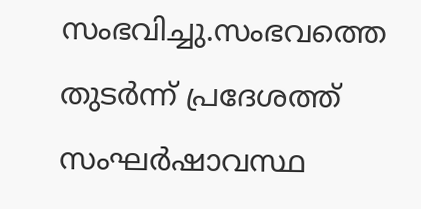സംഭവിച്ചു.സംഭവത്തെ തുടർന്ന് പ്രദേശത്ത് സംഘർഷാവസ്ഥ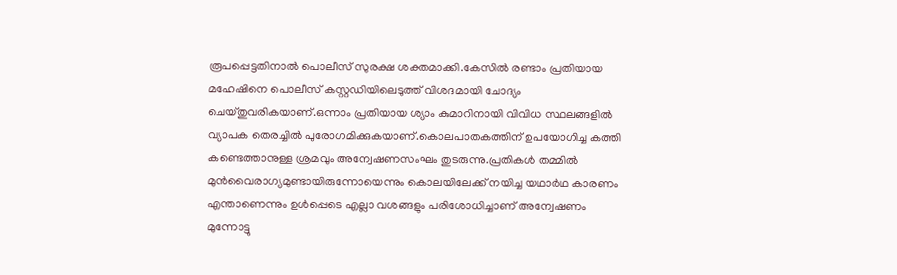രൂപപ്പെട്ടതിനാൽ പൊലീസ് സുരക്ഷ ശക്തമാക്കി.കേസിൽ രണ്ടാം പ്രതിയായ മഹേഷിനെ പൊലീസ് കസ്റ്റഡിയിലെടുത്ത് വിശദമായി ചോദ്യം ചെയ്തുവരികയാണ്.ഒന്നാം പ്രതിയായ ശ്യാം കുമാറിനായി വിവിധ സ്ഥലങ്ങളിൽ വ്യാപക തെരച്ചിൽ പുരോഗമിക്കുകയാണ്.കൊലപാതകത്തിന് ഉപയോഗിച്ച കത്തി കണ്ടെത്താനുള്ള ശ്രമവും അന്വേഷണസംഘം തുടരുന്നു.പ്രതികൾ തമ്മിൽ മുൻവൈരാഗ്യമുണ്ടായിരുന്നോയെന്നും കൊലയിലേക്ക് നയിച്ച യഥാർഥ കാരണം എന്താണെന്നും ഉൾപ്പെടെ എല്ലാ വശങ്ങളും പരിശോധിച്ചാണ് അന്വേഷണം മുന്നോട്ടു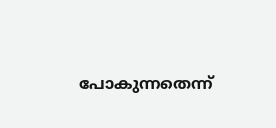പോകുന്നതെന്ന്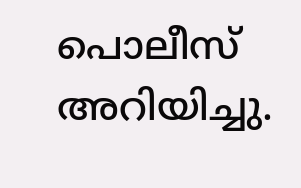പൊലീസ് അറിയിച്ചു.